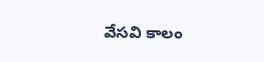వేసవి కాలం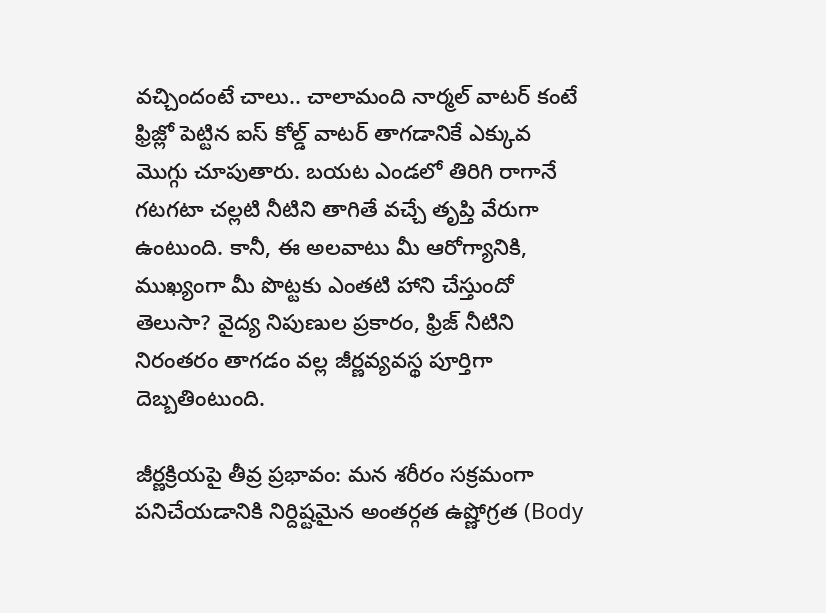వచ్చిందంటే చాలు.. చాలామంది నార్మల్ వాటర్ కంటే ఫ్రిజ్లో పెట్టిన ఐస్ కోల్డ్ వాటర్ తాగడానికే ఎక్కువ మొగ్గు చూపుతారు. బయట ఎండలో తిరిగి రాగానే గటగటా చల్లటి నీటిని తాగితే వచ్చే తృప్తి వేరుగా ఉంటుంది. కానీ, ఈ అలవాటు మీ ఆరోగ్యానికి, ముఖ్యంగా మీ పొట్టకు ఎంతటి హాని చేస్తుందో తెలుసా? వైద్య నిపుణుల ప్రకారం, ఫ్రిజ్ నీటిని నిరంతరం తాగడం వల్ల జీర్ణవ్యవస్థ పూర్తిగా దెబ్బతింటుంది.

జీర్ణక్రియపై తీవ్ర ప్రభావం: మన శరీరం సక్రమంగా పనిచేయడానికి నిర్దిష్టమైన అంతర్గత ఉష్ణోగ్రత (Body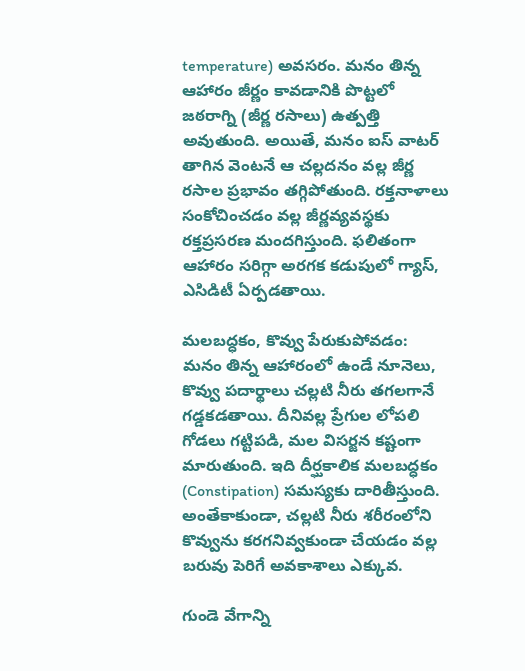temperature) అవసరం. మనం తిన్న ఆహారం జీర్ణం కావడానికి పొట్టలో జఠరాగ్ని (జీర్ణ రసాలు) ఉత్పత్తి అవుతుంది. అయితే, మనం ఐస్ వాటర్ తాగిన వెంటనే ఆ చల్లదనం వల్ల జీర్ణ రసాల ప్రభావం తగ్గిపోతుంది. రక్తనాళాలు సంకోచించడం వల్ల జీర్ణవ్యవస్థకు రక్తప్రసరణ మందగిస్తుంది. ఫలితంగా ఆహారం సరిగ్గా అరగక కడుపులో గ్యాస్, ఎసిడిటీ ఏర్పడతాయి.

మలబద్ధకం, కొవ్వు పేరుకుపోవడం: మనం తిన్న ఆహారంలో ఉండే నూనెలు, కొవ్వు పదార్థాలు చల్లటి నీరు తగలగానే గడ్డకడతాయి. దీనివల్ల ప్రేగుల లోపలి గోడలు గట్టిపడి, మల విసర్జన కష్టంగా మారుతుంది. ఇది దీర్ఘకాలిక మలబద్ధకం (Constipation) సమస్యకు దారితీస్తుంది. అంతేకాకుండా, చల్లటి నీరు శరీరంలోని కొవ్వును కరగనివ్వకుండా చేయడం వల్ల బరువు పెరిగే అవకాశాలు ఎక్కువ.

గుండె వేగాన్ని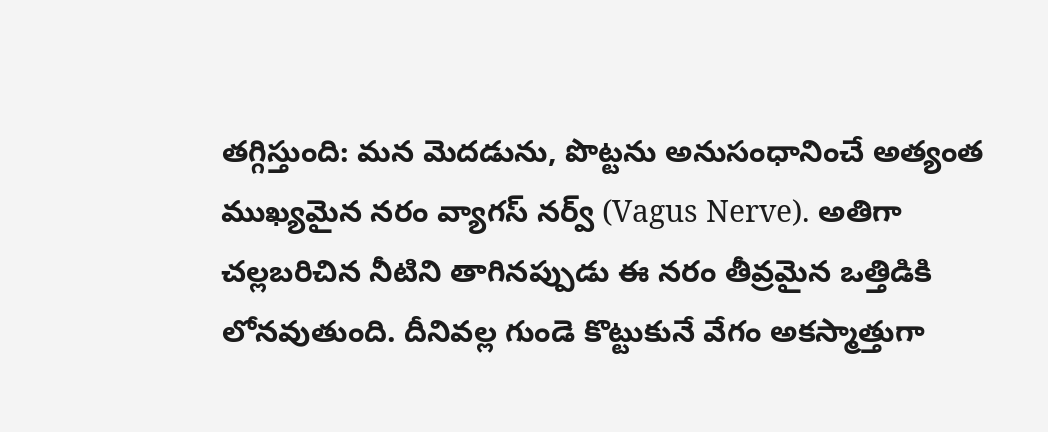తగ్గిస్తుంది: మన మెదడును, పొట్టను అనుసంధానించే అత్యంత ముఖ్యమైన నరం వ్యాగస్ నర్వ్ (Vagus Nerve). అతిగా చల్లబరిచిన నీటిని తాగినప్పుడు ఈ నరం తీవ్రమైన ఒత్తిడికి లోనవుతుంది. దీనివల్ల గుండె కొట్టుకునే వేగం అకస్మాత్తుగా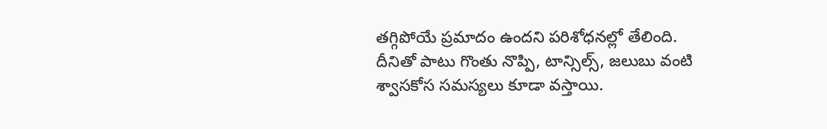తగ్గిపోయే ప్రమాదం ఉందని పరిశోధనల్లో తేలింది. దీనితో పాటు గొంతు నొప్పి, టాన్సిల్స్, జలుబు వంటి శ్వాసకోస సమస్యలు కూడా వస్తాయి.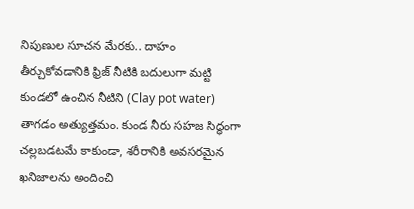నిపుణుల సూచన మేరకు.. దాహం తీర్చుకోవడానికి ఫ్రిజ్ నీటికి బదులుగా మట్టి కుండలో ఉంచిన నీటిని (Clay pot water) తాగడం అత్యుత్తమం. కుండ నీరు సహజ సిద్ధంగా చల్లబడటమే కాకుండా, శరీరానికి అవసరమైన ఖనిజాలను అందించి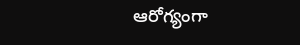ఆరోగ్యంగా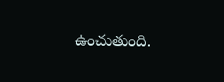ఉంచుతుంది.